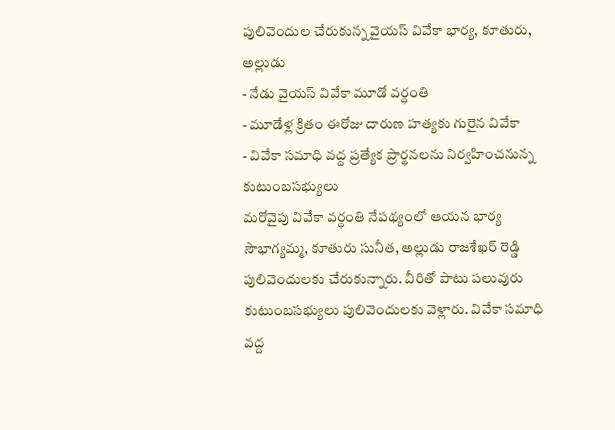పులివెందుల చేరుకున్న వైయస్ వివేకా భార్య, కూతురు, అల్లుడు
- నేడు వైయస్ వివేకా మూడో వర్ధంతి
- మూడేళ్ల క్రితం ఈరోజు దారుణ హత్యకు గురైన వివేకా
- వివేకా సమాధి వద్ద ప్రత్యేక ప్రార్థనలను నిర్వహించనున్న కుటుంబసభ్యులు
మరోవైపు వివేకా వర్ధంతి నేపథ్యంలో ఆయన భార్య సౌభాగ్యమ్మ, కూతురు సునీత, అల్లుడు రాజశేఖర్ రెడ్డి పులివెందులకు చేరుకున్నారు. వీరితో పాటు పలువురు కుటుంబసభ్యులు పులివెందులకు వెళ్లారు. వివేకా సమాధి వద్ద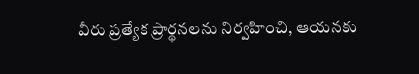వీరు ప్రత్యేక ప్రార్థనలను నిర్వహించి, ఆయనకు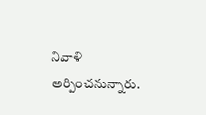నివాళి అర్పించనున్నారు.